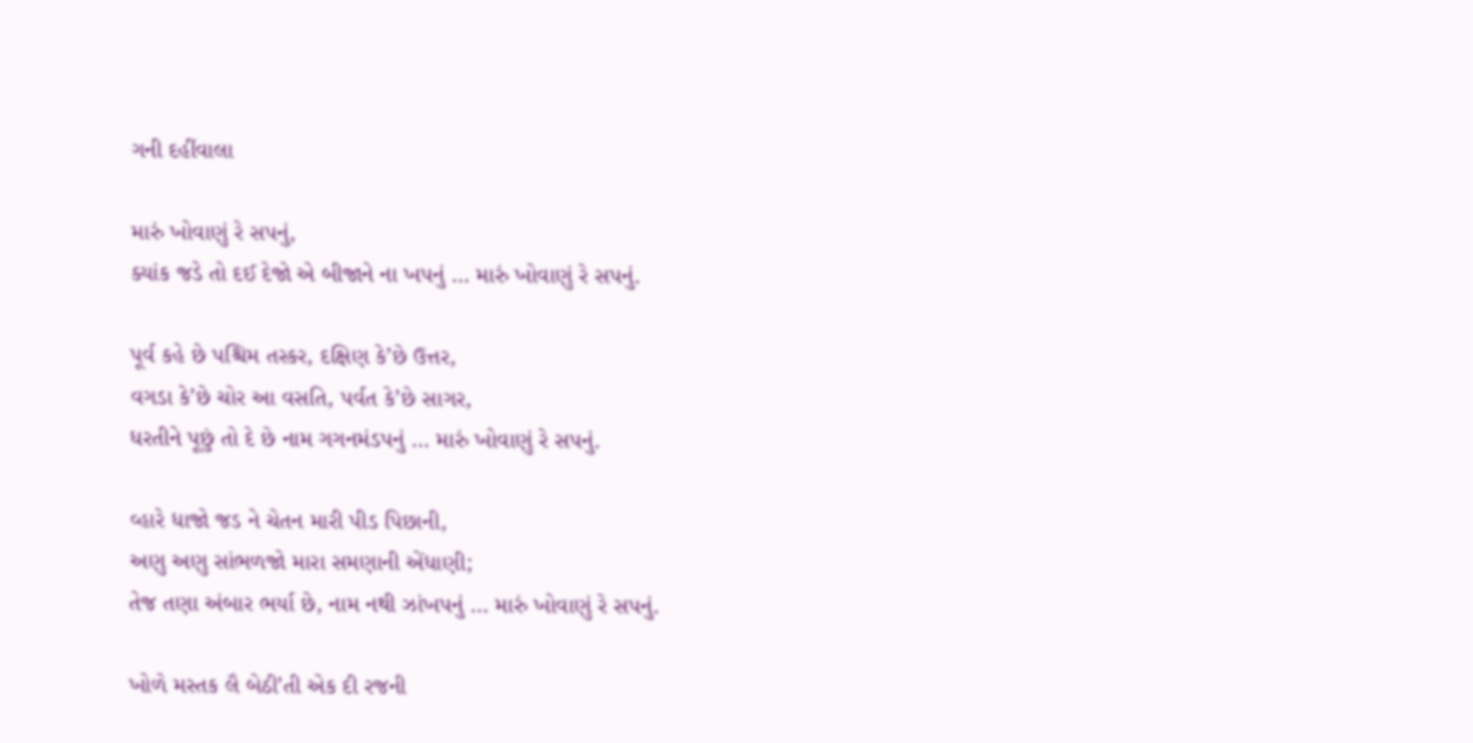ગની દહીંવાલા

મારું ખોવાણું રે સપનું,
ક્યાંક જડે તો દઈ દેજો એ બીજાને ના ખપનું … મારું ખોવાણું રે સપનું.

પૂર્વ કહે છે પશ્ચિમ તસ્કર, દક્ષિણ કે’છે ઉત્તર,
વગડા કે’છે ચોર આ વસતિ, પર્વત કે’છે સાગર,
ધરતીને પૂછું તો દે છે નામ ગગનમંડપનું … મારું ખોવાણું રે સપનું.

વ્હારે ધાજો જડ ને ચેતન મારી પીડ પિછાની,
અણુ અણુ સાંભળજો મારા સમણાની એંધાણી;
તેજ તણા અંબાર ભર્યા છે, નામ નથી ઝાંખપનું … મારું ખોવાણું રે સપનું.

ખોળે મસ્તક લૈ બેઠી’તી એક દી રજની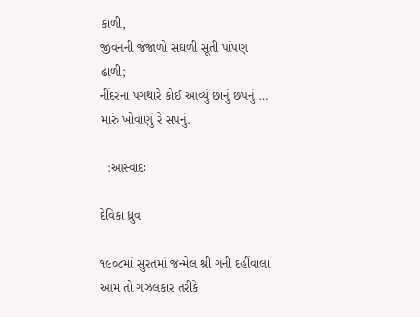કાળી,
જીવનની જંજાળો સઘળી સૂતી પાંપણ ઢાળી;
નીંદરના પગથારે કોઈ આવ્યું છાનું છપનું … મારું ખોવાણું રે સપનું.

  :આસ્વાદઃ

દેવિકા ધ્રુવ

૧૯૦૮માં સુરતમાં જન્મેલ શ્રી ગની દહીંવાલા આમ તો ગઝલકાર તરીકે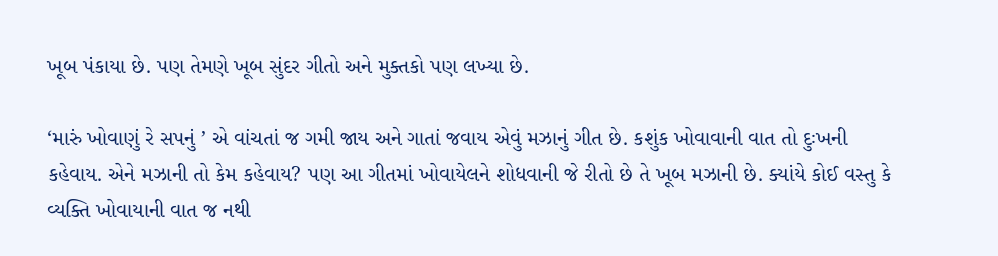ખૂબ પંકાયા છે. પણ તેમણે ખૂબ સુંદર ગીતો અને મુક્તકો પણ લખ્યા છે.

‘મારું ખોવાણું રે સપનું ’ એ વાંચતાં જ ગમી જાય અને ગાતાં જવાય એવું મઝાનું ગીત છે. કશુંક ખોવાવાની વાત તો દુઃખની કહેવાય. એને મઝાની તો કેમ કહેવાય? પણ આ ગીતમાં ખોવાયેલને શોધવાની જે રીતો છે તે ખૂબ મઝાની છે. ક્યાંયે કોઈ વસ્તુ કે વ્યક્તિ ખોવાયાની વાત જ નથી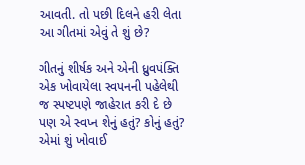આવતી. તો પછી દિલને હરી લેતા આ ગીતમાં એવું તે શું છે?

ગીતનું શીર્ષક અને એની ધ્રુવપંક્તિ એક ખોવાયેલા સ્વપનની પહેલેથી જ સ્પષ્ટપણે જાહેરાત કરી દે છે પણ એ સ્વપ્ન શેનું હતું? કોનું હતું? એમાં શું ખોવાઈ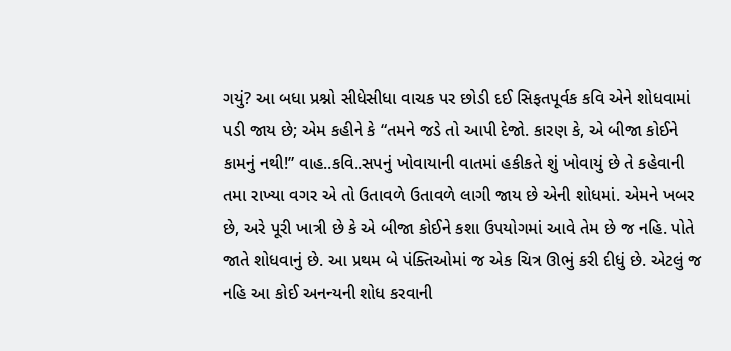ગયું? આ બધા પ્રશ્નો સીધેસીધા વાચક પર છોડી દઈ સિફતપૂર્વક કવિ એને શોધવામાં પડી જાય છે; એમ કહીને કે “તમને જડે તો આપી દેજો. કારણ કે, એ બીજા કોઈને કામનું નથી!” વાહ..કવિ..સપનું ખોવાયાની વાતમાં હકીકતે શું ખોવાયું છે તે કહેવાની તમા રાખ્યા વગર એ તો ઉતાવળે ઉતાવળે લાગી જાય છે એની શોધમાં. એમને ખબર છે, અરે પૂરી ખાત્રી છે કે એ બીજા કોઈને કશા ઉપયોગમાં આવે તેમ છે જ નહિ. પોતે જાતે શોધવાનું છે. આ પ્રથમ બે પંક્તિઓમાં જ એક ચિત્ર ઊભું કરી દીધું છે. એટલું જ નહિ આ કોઈ અનન્યની શોધ કરવાની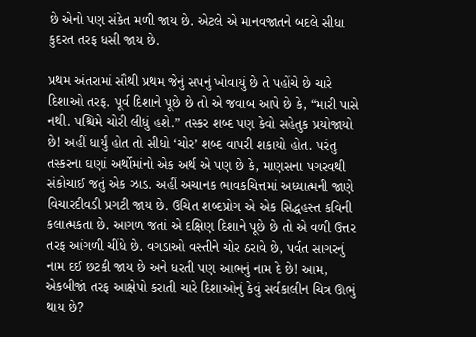છે એનો પણ સંકેત મળી જાય છે. એટલે એ માનવજાતને બદલે સીધા કુદરત તરફ ધસી જાય છે.

પ્રથમ અંતરામાં સૌથી પ્રથમ જેનું સપનું ખોવાયું છે તે પહોંચે છે ચારે દિશાઓ તરફ. પૂર્વ દિશાને પૂછે છે તો એ જવાબ આપે છે કે, “મારી પાસે નથી. પશ્ચિમે ચોરી લીધું હશે.” તસ્કર શબ્દ પણ કેવો સહેતુક પ્રયોજાયો છે! અહીં ધાર્યું હોત તો સીધો ‘ચોર’ શબ્દ વાપરી શકાયો હોત. પરંતુ તસ્કરના ઘણાં અર્થોમાંનો એક અર્થ એ પણ છે કે, માણસના પગરવથી સંકોચાઈ જતું એક ઝાડ. અહીં અચાનક ભાવકચિત્તમાં અધ્યાત્મની જાણે વિચારદીવડી પ્રગટી જાય છે. ઉચિત શબ્દપ્રોગ એ એક સિદ્ધહસ્ત કવિની કલાત્મકતા છે. આગળ જતાં એ દક્ષિણ દિશાને પૂછે છે તો એ વળી ઉત્તર તરફ આંગળી ચીંધે છે. વગડાઓ વસ્તીને ચોર ઠરાવે છે, પર્વત સાગરનું નામ દઈ છટકી જાય છે અને ધરતી પણ આભનું નામ દે છે! આમ, એકબીજાં તરફ આક્ષેપો કરાતી ચારે દિશાઓનું કેવું સર્વકાલીન ચિત્ર ઊભું થાય છે?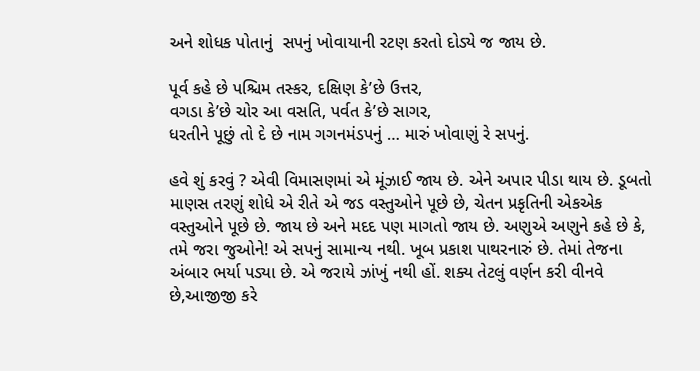અને શોધક પોતાનું  સપનું ખોવાયાની રટણ કરતો દોડ્યે જ જાય છે.

પૂર્વ કહે છે પશ્ચિમ તસ્કર, દક્ષિણ કે’છે ઉત્તર,
વગડા કે’છે ચોર આ વસતિ, પર્વત કે’છે સાગર,
ધરતીને પૂછું તો દે છે નામ ગગનમંડપનું … મારું ખોવાણું રે સપનું.

હવે શું કરવું ? એવી વિમાસણમાં એ મૂંઝાઈ જાય છે. એને અપાર પીડા થાય છે. ડૂબતો માણસ તરણું શોધે એ રીતે એ જડ વસ્તુઓને પૂછે છે, ચેતન પ્રકૃતિની એકએક વસ્તુઓને પૂછે છે. જાય છે અને મદદ પણ માગતો જાય છે. અણુએ અણુને કહે છે કે, તમે જરા જુઓને! એ સપનું સામાન્ય નથી. ખૂબ પ્રકાશ પાથરનારું છે. તેમાં તેજના અંબાર ભર્યા પડ્યા છે. એ જરાયે ઝાંખું નથી હોં. શક્ય તેટલું વર્ણન કરી વીનવે છે,આજીજી કરે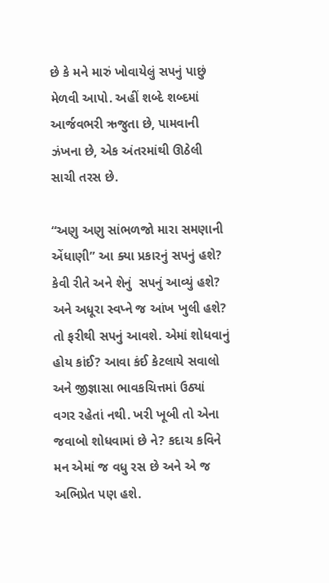છે કે મને મારું ખોવાયેલું સપનું પાછું મેળવી આપો. અહીં શબ્દે શબ્દમાં આર્જવભરી ઋજુતા છે, પામવાની ઝંખના છે, એક અંતરમાંથી ઊઠેલી સાચી તરસ છે.

“અણુ અણુ સાંભળજો મારા સમણાની એંધાણી” આ ક્યા પ્રકારનું સપનું હશે? કેવી રીતે અને શેનું  સપનું આવ્યું હશે? અને અધૂરા સ્વપ્ને જ આંખ ખુલી હશે? તો ફરીથી સપનું આવશે. એમાં શોધવાનું હોય કાંઈ? આવા કંઈ કેટલાયે સવાલો અને જીજ્ઞાસા ભાવકચિત્તમાં ઉઠ્યાં વગર રહેતાં નથી. ખરી ખૂબી તો એના જવાબો શોધવામાં છે ને? કદાચ કવિને મન એમાં જ વધુ રસ છે અને એ જ અભિપ્રેત પણ હશે.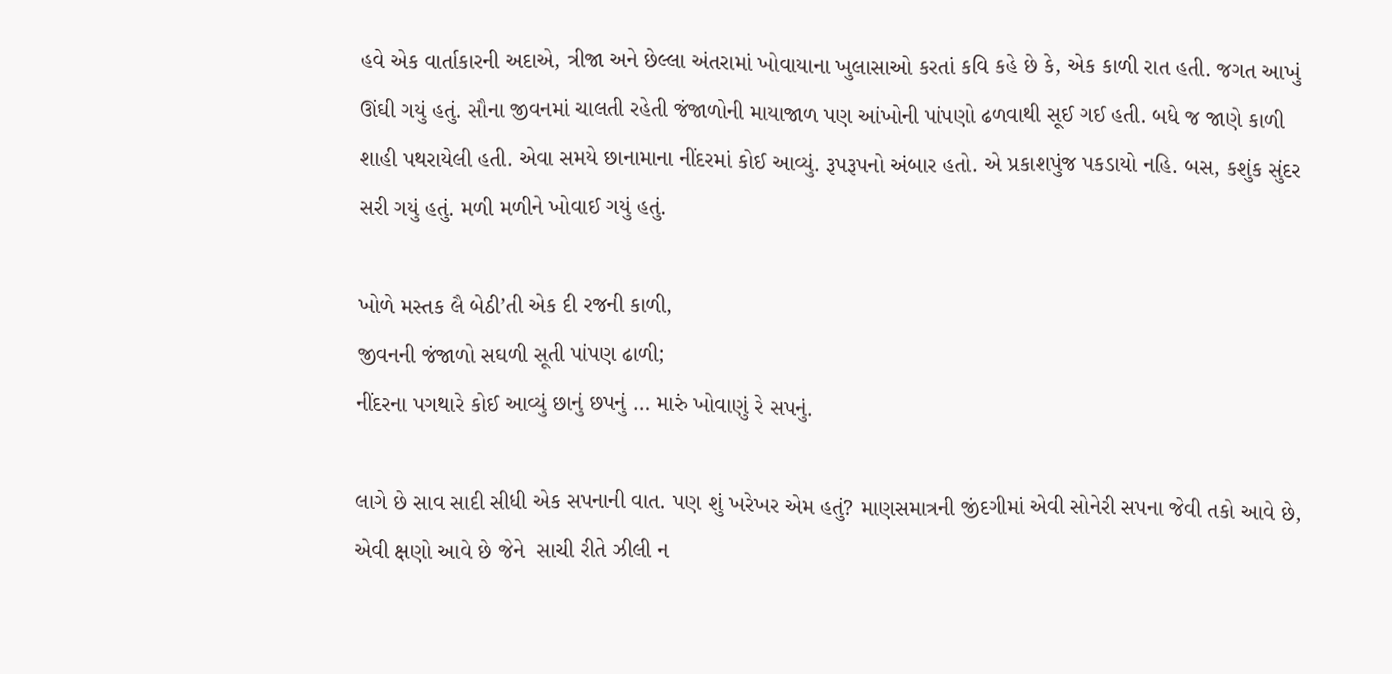હવે એક વાર્તાકારની અદાએ, ત્રીજા અને છેલ્લા અંતરામાં ખોવાયાના ખુલાસાઓ કરતાં કવિ કહે છે કે, એક કાળી રાત હતી. જગત આખું ઊંઘી ગયું હતું. સૌના જીવનમાં ચાલતી રહેતી જંજાળોની માયાજાળ પણ આંખોની પાંપણો ઢળવાથી સૂઈ ગઈ હતી. બધે જ જાણે કાળી શાહી પથરાયેલી હતી. એવા સમયે છાનામાના નીંદરમાં કોઈ આવ્યું. રૂપરૂપનો અંબાર હતો. એ પ્રકાશપુંજ પકડાયો નહિ. બસ, કશુંક સુંદર સરી ગયું હતું. મળી મળીને ખોવાઈ ગયું હતું.

ખોળે મસ્તક લૈ બેઠી’તી એક દી રજની કાળી,
જીવનની જંજાળો સઘળી સૂતી પાંપણ ઢાળી;
નીંદરના પગથારે કોઈ આવ્યું છાનું છપનું … મારું ખોવાણું રે સપનું.

લાગે છે સાવ સાદી સીધી એક સપનાની વાત. પણ શું ખરેખર એમ હતું? માણસમાત્રની જીંદગીમાં એવી સોનેરી સપના જેવી તકો આવે છે, એવી ક્ષણો આવે છે જેને  સાચી રીતે ઝીલી ન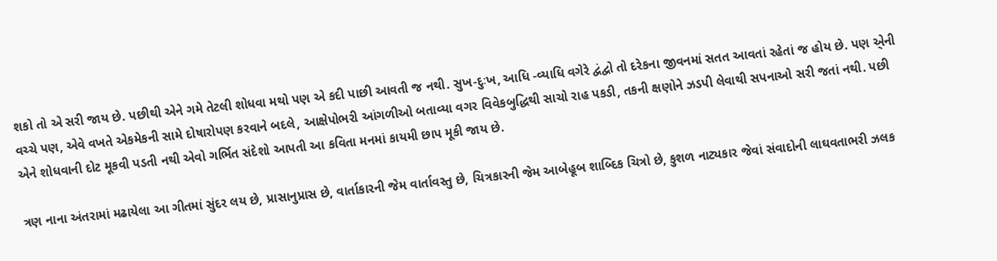શકો તો એ સરી જાય છે. પછીથી એને ગમે તેટલી શોધવા મથો પણ એ કદી પાછી આવતી જ નથી. સુખ-દુઃખ, આધિ -વ્યાધિ વગેરે દ્વંદ્વો તો દરેકના જીવનમાં સતત આવતાં રહેતાં જ હોય છે. પણ એ્ની વચ્ચે પણ, એવે વખતે એકમેકની સામે દોષારોપણ કરવાને બદલે, આક્ષેપોભરી આંગળીઓ બતાવ્યા વગર વિવેકબુદ્ધિથી સાચો રાહ પકડી, તકની ક્ષણોને ઝડપી લેવાથી સપનાઓ સરી જતાં નથી. પછી એને શોધવાની દોટ મૂકવી પડતી નથી એવો ગર્ભિત સંદેશો આપતી આ કવિતા મનમાં કાયમી છાપ મૂકી જાય છે.

ત્રણ નાના અંતરામાં મઢાયેલા આ ગીતમાં સુંદર લય છે, પ્રાસાનુપ્રાસ છે, વાર્તાકારની જેમ વાર્તાવસ્તુ છે, ચિત્રકારની જેમ આબેહૂબ શાબ્દિક ચિત્રો છે, કુશળ નાટ્યકાર જેવાં સંવાદોની લાઘવતાભરી ઝલક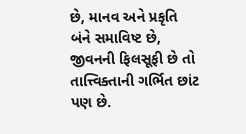છે, માનવ અને પ્રકૃતિ બંને સમાવિષ્ટ છે, જીવનની ફિલસૂફી છે તો તાત્ત્વિક્તાની ગર્ભિત છાંટ પણ છે.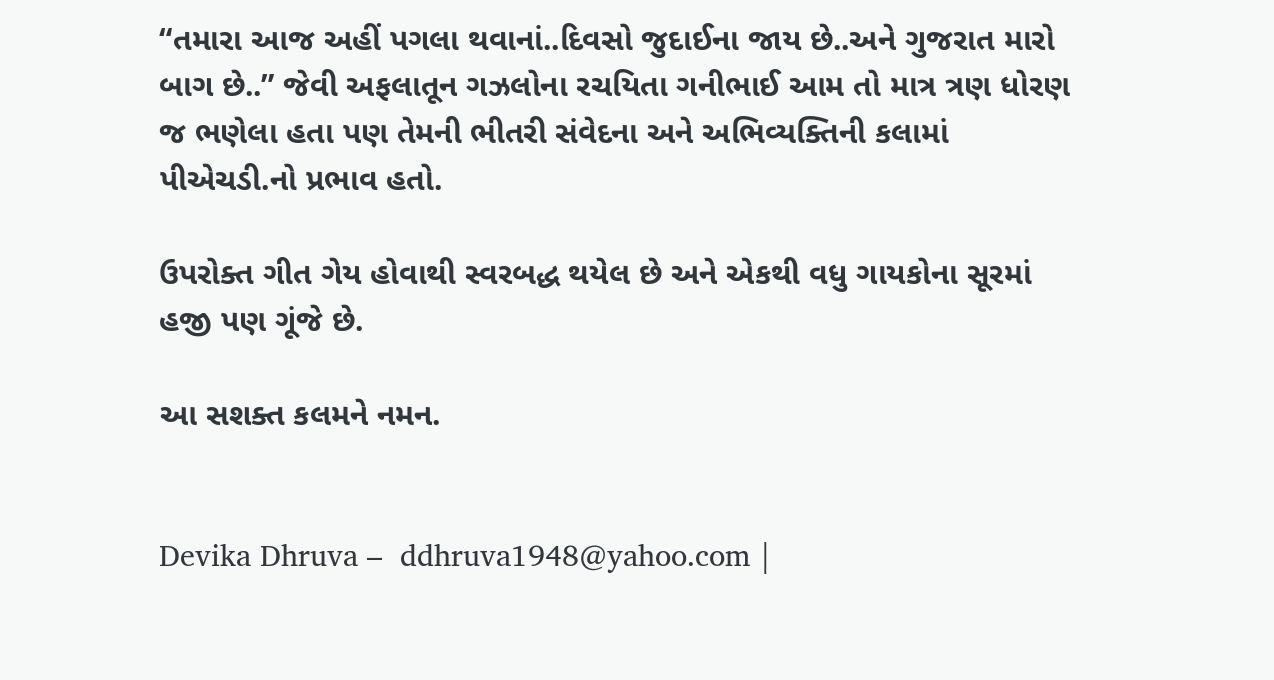“તમારા આજ અહીં પગલા થવાનાં..દિવસો જુદાઈના જાય છે..અને ગુજરાત મારો બાગ છે..” જેવી અફલાતૂન ગઝલોના રચયિતા ગનીભાઈ આમ તો માત્ર ત્રણ ધોરણ જ ભણેલા હતા પણ તેમની ભીતરી સંવેદના અને અભિવ્યક્તિની કલામાં પીએચડી.નો પ્રભાવ હતો.

ઉપરોક્ત ગીત ગેય હોવાથી સ્વરબદ્ધ થયેલ છે અને એકથી વધુ ગાયકોના સૂરમાં હજી પણ ગૂંજે છે.

આ સશક્ત કલમને નમન.


Devika Dhruva –  ddhruva1948@yahoo.com |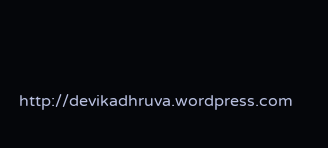http://devikadhruva.wordpress.com